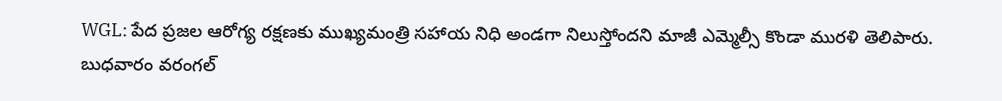WGL: పేద ప్రజల ఆరోగ్య రక్షణకు ముఖ్యమంత్రి సహాయ నిధి అండగా నిలుస్తోందని మాజీ ఎమ్మెల్సీ కొండా మురళి తెలిపారు. బుధవారం వరంగల్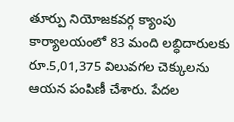తూర్పు నియోజకవర్గ క్యాంపు కార్యాలయంలో 83 మంది లబ్ధిదారులకు రూ.5,01,375 విలువగల చెక్కులను ఆయన పంపిణీ చేశారు. పేదల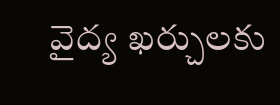వైద్య ఖర్చులకు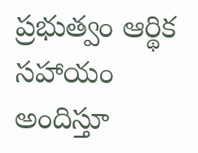ప్రభుత్వం ఆర్థిక సహాయం అందిస్తూ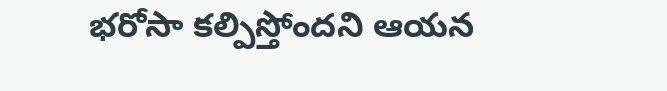భరోసా కల్పిస్తోందని ఆయన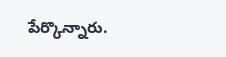పేర్కొన్నారు.